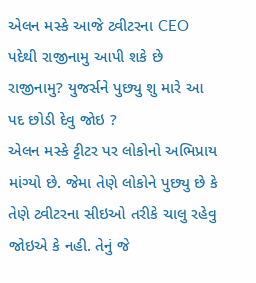એલન મસ્કે આજે ટ્વીટરના CEO પદેથી રાજીનામુ આપી શકે છે રાજીનામુ? યુજર્સને પુછ્યુ શુ મારે આ પદ છોડી દેવુ જોઇ ?
એલન મસ્કે ટ્ટીટર પર લોકોનો અભિપ્રાય માંગ્યો છે. જેમા તેણે લોકોને પુછ્યુ છે કે તેણે ટ્વીટરના સીઇઓ તરીકે ચાલુ રહેવુ જોઇએ કે નહી. તેનું જે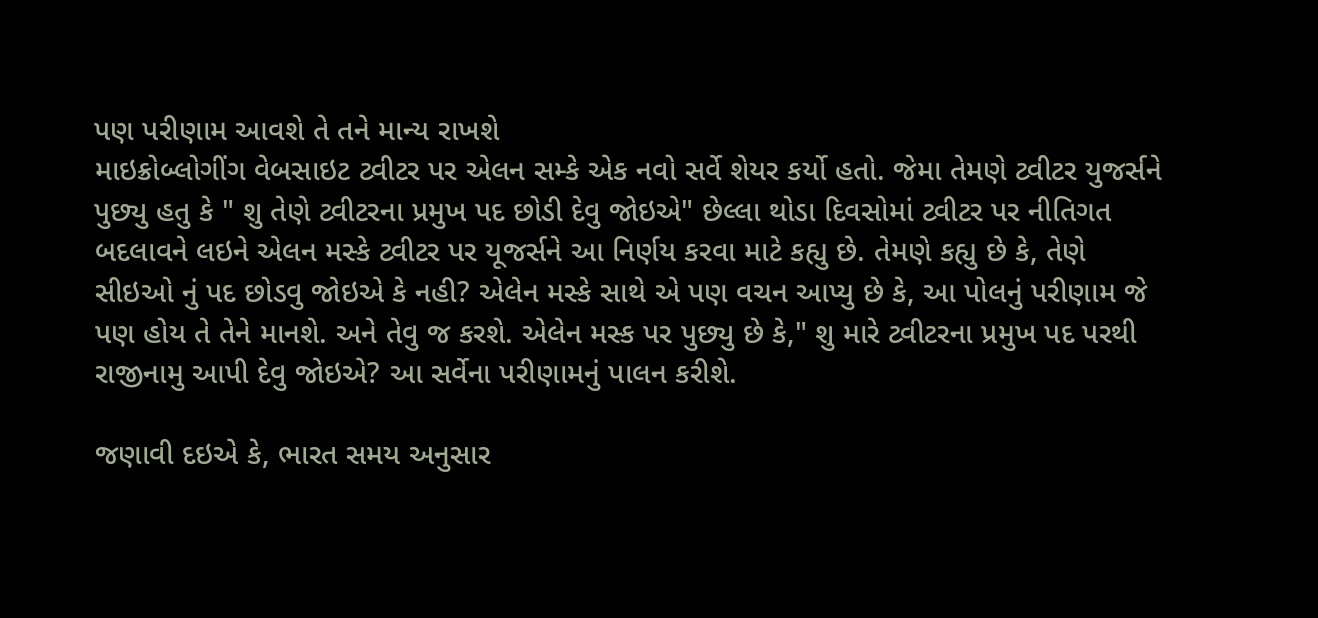પણ પરીણામ આવશે તે તને માન્ય રાખશે
માઇક્રોબ્લોગીંગ વેબસાઇટ ટ્વીટર પર એલન સમ્કે એક નવો સર્વે શેયર કર્યો હતો. જેમા તેમણે ટ્વીટર યુજર્સને પુછ્યુ હતુ કે " શુ તેણે ટ્વીટરના પ્રમુખ પદ છોડી દેવુ જોઇએ" છેલ્લા થોડા દિવસોમાં ટ્વીટર પર નીતિગત બદલાવને લઇને એલન મસ્કે ટ્વીટર પર યૂજર્સને આ નિર્ણય કરવા માટે કહ્યુ છે. તેમણે કહ્યુ છે કે, તેણે સીઇઓ નું પદ છોડવુ જોઇએ કે નહી? એલેન મસ્કે સાથે એ પણ વચન આપ્યુ છે કે, આ પોલનું પરીણામ જે પણ હોય તે તેને માનશે. અને તેવુ જ કરશે. એલેન મસ્ક પર પુછ્યુ છે કે," શુ મારે ટ્વીટરના પ્રમુખ પદ પરથી રાજીનામુ આપી દેવુ જોઇએ? આ સર્વેના પરીણામનું પાલન કરીશે.

જણાવી દઇએ કે, ભારત સમય અનુસાર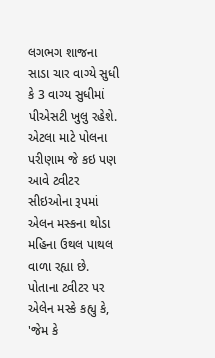લગભગ શાજના સાડા ચાર વાગ્યે સુધી કે 3 વાગ્ય સુધીમાં પીએસટી ખુલુ રહેશે. એટલા માટે પોલના પરીણામ જે કઇ પણ આવે ટ્વીટર સીઇઓના રૂપમાં એલન મસ્કના થોડા મહિના ઉથલ પાથલ વાળા રહ્યા છે.
પોતાના ટ્વીટર પર એલેન મસ્કે કહ્યુ કે, 'જેમ કે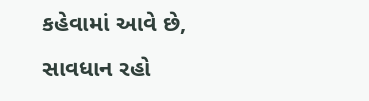કહેવામાં આવે છે, સાવધાન રહો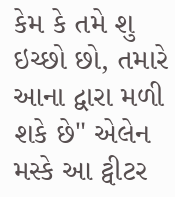કેમ કે તમે શુ ઇચ્છો છો, તમારે આના દ્વારા મળી શકે છે" એલેન મસ્કે આ ટ્વીટર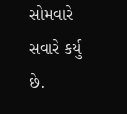સોમવારે સવારે કર્યુ છે.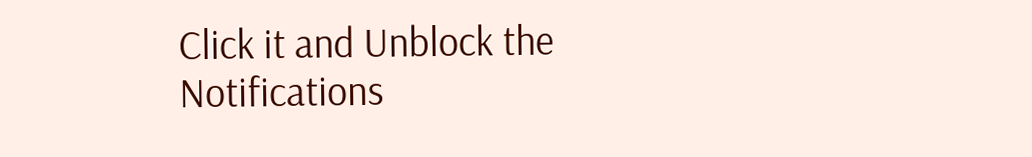Click it and Unblock the Notifications